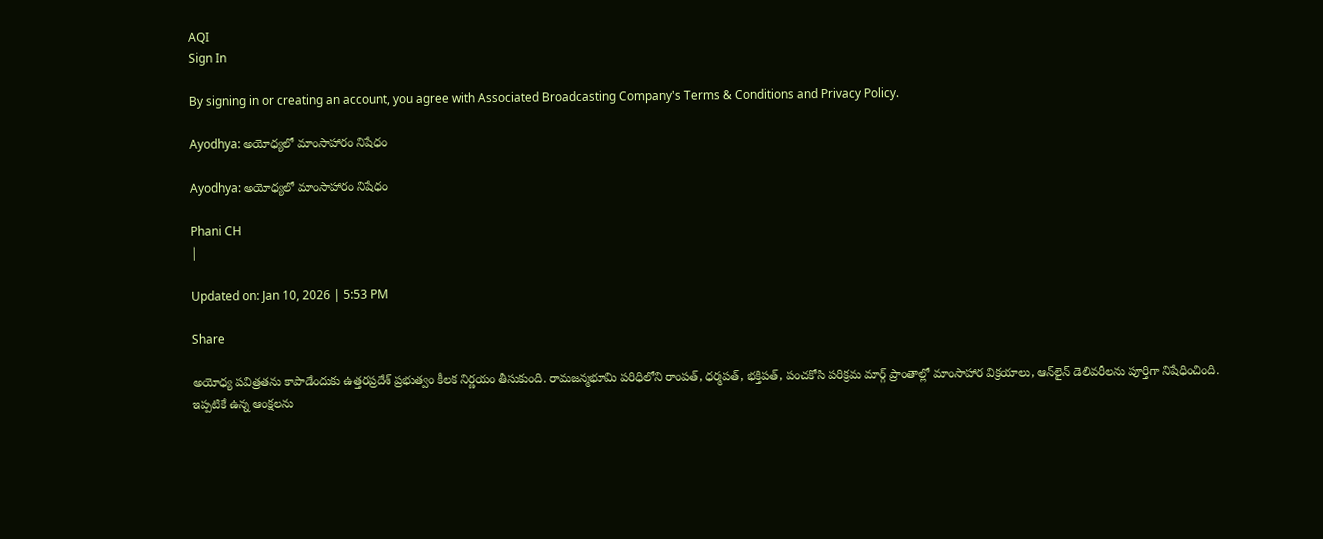AQI
Sign In

By signing in or creating an account, you agree with Associated Broadcasting Company's Terms & Conditions and Privacy Policy.

Ayodhya: అయోధ్యలో మాంసాహారం నిషేధం

Ayodhya: అయోధ్యలో మాంసాహారం నిషేధం

Phani CH
|

Updated on: Jan 10, 2026 | 5:53 PM

Share

అయోధ్య పవిత్రతను కాపాడేందుకు ఉత్తరప్రదేశ్ ప్రభుత్వం కీలక నిర్ణయం తీసుకుంది. రామజన్మభూమి పరిధిలోని రాంపత్, ధర్మపత్, భక్తిపత్, పంచకోసి పరిక్రమ మార్గ్ ప్రాంతాల్లో మాంసాహార విక్రయాలు, ఆన్‌లైన్ డెలివరీలను పూర్తిగా నిషేధించింది. ఇప్పటికే ఉన్న ఆంక్షలను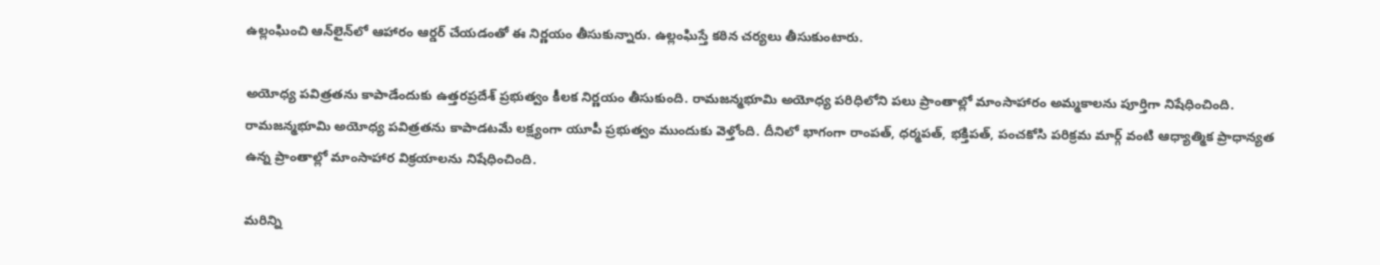ఉల్లంఘించి ఆన్‌లైన్‌లో ఆహారం ఆర్డర్ చేయడంతో ఈ నిర్ణయం తీసుకున్నారు. ఉల్లంఘిస్తే కఠిన చర్యలు తీసుకుంటారు.

అయోధ్య పవిత్రతను కాపాడేందుకు ఉత్తరప్రదేశ్ ప్రభుత్వం కీలక నిర్ణయం తీసుకుంది. రామజన్మభూమి అయోధ్య పరిధిలోని పలు ప్రాంతాల్లో మాంసాహారం అమ్మకాలను పూర్తిగా నిషేధించింది. రామజన్మభూమి అయోధ్య పవిత్రతను కాపాడటమే లక్ష్యంగా యూపీ ప్రభుత్వం ముందుకు వెళ్తోంది. దీనిలో భాగంగా రాంపత్, ధర్మపత్, భక్తిపత్, పంచకోసి పరిక్రమ మార్గ్ వంటి ఆధ్యాత్మిక ప్రాధాన్యత ఉన్న ప్రాంతాల్లో మాంసాహార విక్రయాలను నిషేధించింది.

మరిన్ని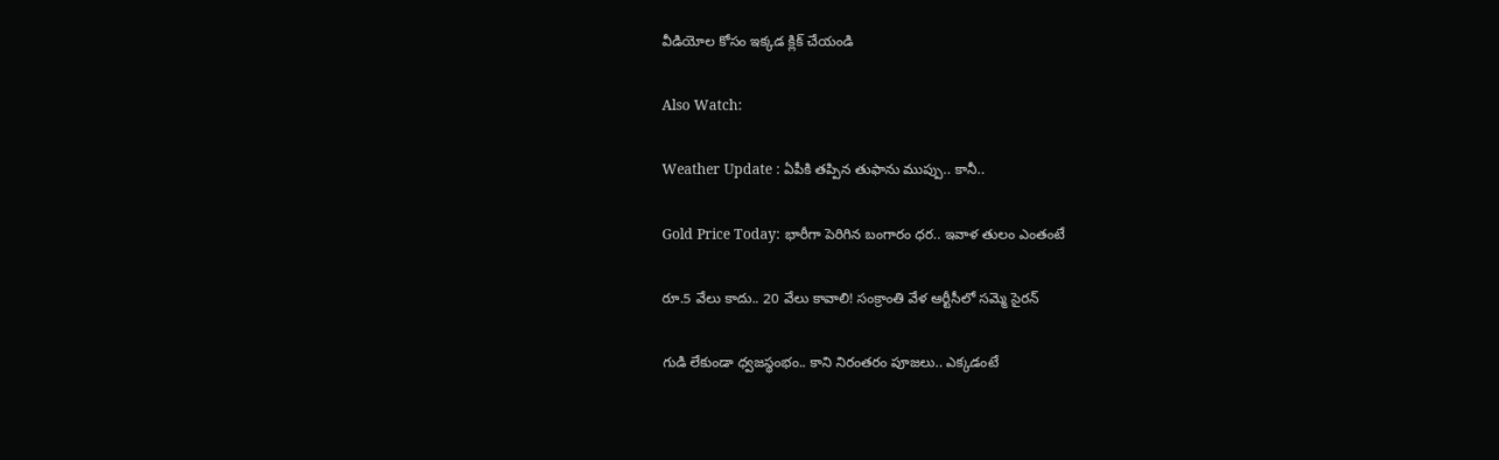వీడియోల కోసం ఇక్కడ క్లిక్ చేయండి

Also Watch:

Weather Update : ఏపీకి తప్పిన తుఫాను ముప్పు.. కానీ..

Gold Price Today: భారీగా పెరిగిన బంగారం ధర.. ఇవాళ తులం ఎంతంటే

రూ.5 వేలు కాదు.. 20 వేలు కావాలి! సంక్రాంతి వేళ ఆర్టీసీలో సమ్మె సైరన్

గుడి లేకుండా ధ్వజస్థంభం.. కాని నిరంతరం పూజలు.. ఎక్కడంటే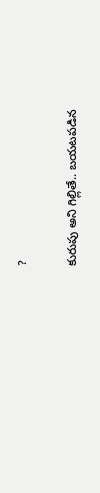?

కురుపు అని గిల్లితే.. బయటపడిన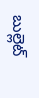బుల్లెట్